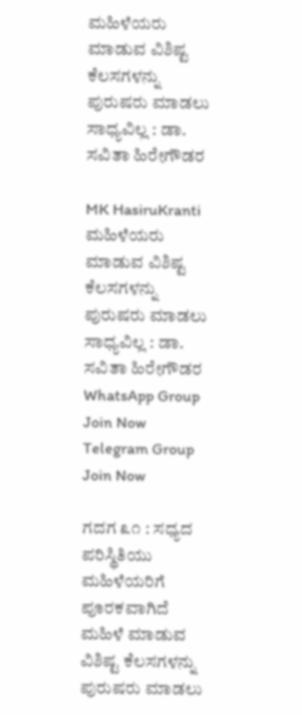ಮಹಿಳೆಯರು ಮಾಡುವ ವಿಶಿಷ್ಟ ಕೆಲಸಗಳನ್ನು ಪುರುಷರು ಮಾಡಲು ಸಾಧ್ಯವಿಲ್ಲ : ಡಾ. ಸವಿತಾ ಹಿರೇಗೌಡರ

MK HasiruKranti
ಮಹಿಳೆಯರು ಮಾಡುವ ವಿಶಿಷ್ಟ ಕೆಲಸಗಳನ್ನು ಪುರುಷರು ಮಾಡಲು ಸಾಧ್ಯವಿಲ್ಲ : ಡಾ. ಸವಿತಾ ಹಿರೇಗೌಡರ
WhatsApp Group Join Now
Telegram Group Join Now

ಗದಗ ೩೧ : ಸಧ್ಯದ ಪರಿಸ್ಥಿತಿಯು ಮಹಿಳೆಯರಿಗೆ ಪೂರಕವಾಗಿದೆ ಮಹಿಳೆ ಮಾಡುವ ವಿಶಿಷ್ಟ ಕೆಲಸಗಳನ್ನು ಪುರುಷರು ಮಾಡಲು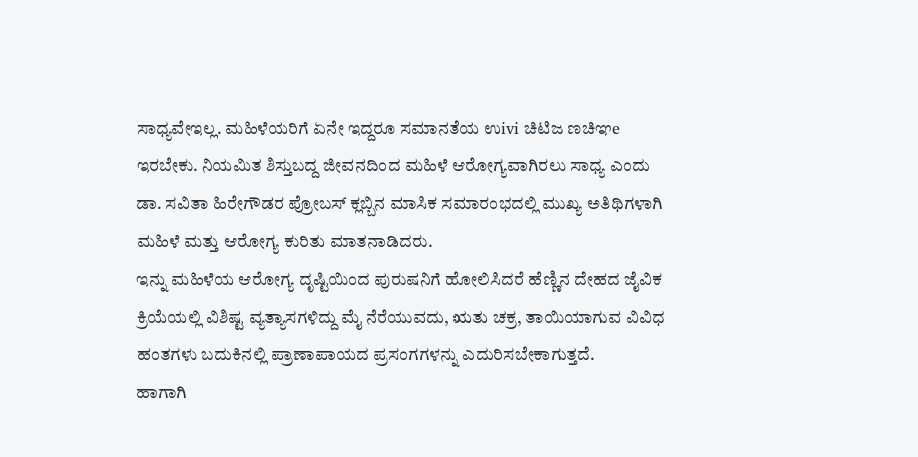ಸಾಧ್ಯವೇಇಲ್ಲ. ಮಹಿಳೆಯರಿಗೆ ಏನೇ ಇದ್ದರೂ ಸಮಾನತೆಯ ಉivi ಚಿಟಿಜ ಣಚಿಞe ಇರಬೇಕು. ನಿಯಮಿತ ಶಿಸ್ತುಬದ್ದ ಜೀವನದಿಂದ ಮಹಿಳೆ ಆರೋಗ್ಯವಾಗಿರಲು ಸಾಧ್ಯ ಎಂದು ಡಾ. ಸವಿತಾ ಹಿರೇಗೌಡರ ಪ್ರೋಬಸ್ ಕ್ಲಬ್ಬಿನ ಮಾಸಿಕ ಸಮಾರಂಭದಲ್ಲಿ ಮುಖ್ಯ ಅತಿಥಿಗಳಾಗಿ ಮಹಿಳೆ ಮತ್ತು ಆರೋಗ್ಯ ಕುರಿತು ಮಾತನಾಡಿದರು.
ಇನ್ನು ಮಹಿಳೆಯ ಆರೋಗ್ಯ ದೃಷ್ಟಿಯಿಂದ ಪುರುಷನಿಗೆ ಹೋಲಿಸಿದರೆ ಹೆಣ್ಣಿನ ದೇಹದ ಜೈವಿಕ ಕ್ರಿಯೆಯಲ್ಲಿ ವಿಶಿಷ್ಟ ವ್ಯತ್ಯಾಸಗಳಿದ್ದು ಮೈ ನೆರೆಯುವದು, ಋತು ಚಕ್ರ, ತಾಯಿಯಾಗುವ ವಿವಿಧ ಹಂತಗಳು ಬದುಕಿನಲ್ಲಿ ಪ್ರಾಣಾಪಾಯದ ಪ್ರಸಂಗಗಳನ್ನು ಎದುರಿಸಬೇಕಾಗುತ್ತದೆ.
ಹಾಗಾಗಿ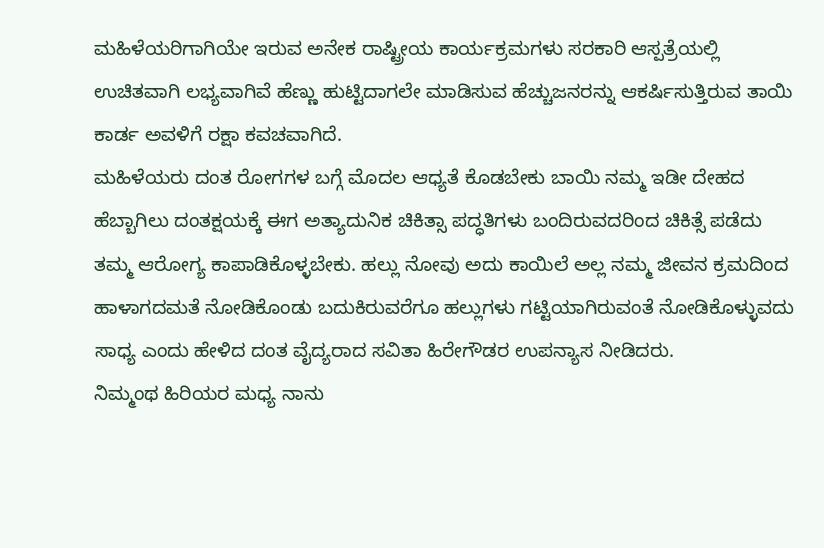ಮಹಿಳೆಯರಿಗಾಗಿಯೇ ಇರುವ ಅನೇಕ ರಾಷ್ಟ್ರೀಯ ಕಾರ್ಯಕ್ರಮಗಳು ಸರಕಾರಿ ಆಸ್ಪತ್ರೆಯಲ್ಲಿ ಉಚಿತವಾಗಿ ಲಭ್ಯವಾಗಿವೆ ಹೆಣ್ಣು ಹುಟ್ಟಿದಾಗಲೇ ಮಾಡಿಸುವ ಹೆಚ್ಚುಜನರನ್ನು ಆಕರ್ಷಿಸುತ್ತಿರುವ ತಾಯಿ ಕಾರ್ಡ ಅವಳಿಗೆ ರಕ್ಷಾ ಕವಚವಾಗಿದೆ.
ಮಹಿಳೆಯರು ದಂತ ರೋಗಗಳ ಬಗ್ಗೆ ಮೊದಲ ಆಧ್ಯತೆ ಕೊಡಬೇಕು ಬಾಯಿ ನಮ್ಮ ಇಡೀ ದೇಹದ ಹೆಬ್ಬಾಗಿಲು ದಂತಕ್ಷಯಕ್ಕೆ ಈಗ ಅತ್ಯಾದುನಿಕ ಚಿಕಿತ್ಸಾ ಪದ್ಧತಿಗಳು ಬಂದಿರುವದರಿಂದ ಚಿಕಿತ್ಸೆ ಪಡೆದು ತಮ್ಮ ಆರೋಗ್ಯ ಕಾಪಾಡಿಕೊಳ್ಳಬೇಕು. ಹಲ್ಲು ನೋವು ಅದು ಕಾಯಿಲೆ ಅಲ್ಲ ನಮ್ಮ ಜೀವನ ಕ್ರಮದಿಂದ ಹಾಳಾಗದಮತೆ ನೋಡಿಕೊಂಡು ಬದುಕಿರುವರೆಗೂ ಹಲ್ಲುಗಳು ಗಟ್ಟಿಯಾಗಿರುವಂತೆ ನೋಡಿಕೊಳ್ಳುವದು ಸಾಧ್ಯ ಎಂದು ಹೇಳಿದ ದಂತ ವೈದ್ಯರಾದ ಸವಿತಾ ಹಿರೇಗೌಡರ ಉಪನ್ಯಾಸ ನೀಡಿದರು.
ನಿಮ್ಮಂಥ ಹಿರಿಯರ ಮಧ್ಯ ನಾನು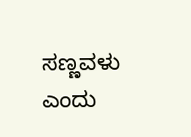ಸಣ್ಣವಳು ಎಂದು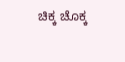ಚಿಕ್ಕ ಚೊಕ್ಕ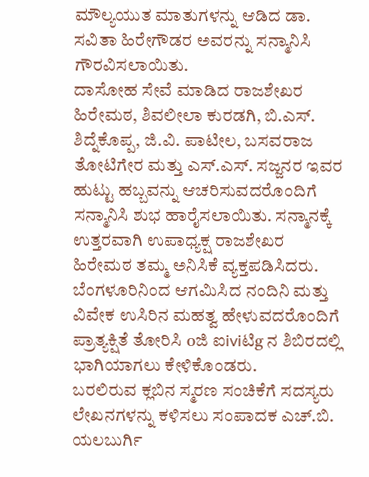ಮೌಲ್ಯಯುತ ಮಾತುಗಳನ್ನು ಆಡಿದ ಡಾ. ಸವಿತಾ ಹಿರೇಗೌಡರ ಅವರನ್ನು ಸನ್ಮಾನಿಸಿ ಗೌರವಿಸಲಾಯಿತು.
ದಾಸೋಹ ಸೇವೆ ಮಾಡಿದ ರಾಜಶೇಖರ ಹಿರೇಮಠ, ಶಿವಲೀಲಾ ಕುರಡಗಿ, ಬಿ.ಎಸ್. ಶಿದ್ನೆಕೊಪ್ಪ, ಜಿ.ವಿ. ಪಾಟೀಲ, ಬಸವರಾಜ ತೋಟಿಗೇರ ಮತ್ತು ಎಸ್.ಎಸ್. ಸಜ್ಜನರ ಇವರ ಹುಟ್ಟು ಹಬ್ಬವನ್ನು ಆಚರಿಸುವದರೊಂದಿಗೆ ಸನ್ಮಾನಿಸಿ ಶುಭ ಹಾರೈಸಲಾಯಿತು. ಸನ್ಮಾನಕ್ಕೆ ಉತ್ತರವಾಗಿ ಉಪಾಧ್ಯಕ್ಷ ರಾಜಶೇಖರ ಹಿರೇಮಠ ತಮ್ಮ ಅನಿಸಿಕೆ ವ್ಯಕ್ತಪಡಿಸಿದರು.
ಬೆಂಗಳೂರಿನಿಂದ ಆಗಮಿಸಿದ ನಂದಿನಿ ಮತ್ತು ವಿವೇಕ ಉಸಿರಿನ ಮಹತ್ವ ಹೇಳುವದರೊಂದಿಗೆ ಪ್ರಾತ್ಯಕ್ಷಿತೆ ತೋರಿಸಿ oಜಿ ಐiviಟಿg ನ ಶಿಬಿರದಲ್ಲಿ ಭಾಗಿಯಾಗಲು ಕೇಳಿಕೊಂಡರು.
ಬರಲಿರುವ ಕ್ಲಬಿನ ಸ್ಮರಣ ಸಂಚಿಕೆಗೆ ಸದಸ್ಯರು ಲೇಖನಗಳನ್ನು ಕಳಿಸಲು ಸಂಪಾದಕ ಎಚ್.ಬಿ. ಯಲಬುರ್ಗಿ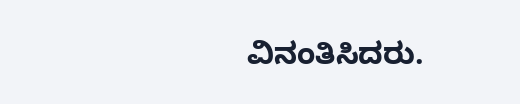ವಿನಂತಿಸಿದರು.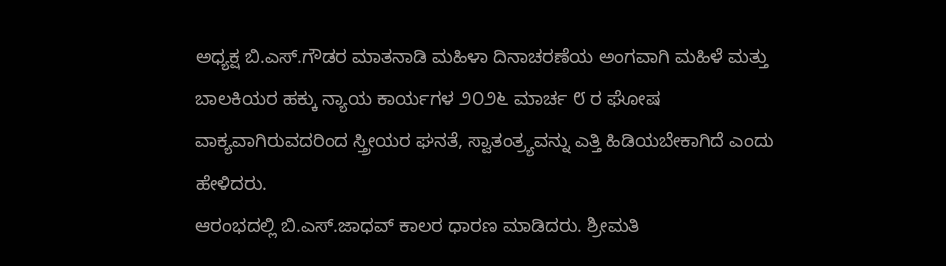ಅಧ್ಯಕ್ಷ ಬಿ.ಎಸ್.ಗೌಡರ ಮಾತನಾಡಿ ಮಹಿಳಾ ದಿನಾಚರಣೆಯ ಅಂಗವಾಗಿ ಮಹಿಳೆ ಮತ್ತು ಬಾಲಕಿಯರ ಹಕ್ಕು ನ್ಯಾಯ ಕಾರ್ಯಗಳ ೨೦೨೬ ಮಾರ್ಚ ೮ ರ ಘೋಷ ವಾಕ್ಯವಾಗಿರುವದರಿಂದ ಸ್ತ್ರೀಯರ ಘನತೆ, ಸ್ವಾತಂತ್ರ್ಯವನ್ನು ಎತ್ತಿ ಹಿಡಿಯಬೇಕಾಗಿದೆ ಎಂದು ಹೇಳಿದರು.
ಆರಂಭದಲ್ಲಿ ಬಿ.ಎಸ್.ಜಾಧವ್ ಕಾಲರ ಧಾರಣ ಮಾಡಿದರು. ಶ್ರೀಮತಿ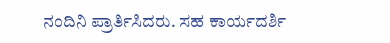ನಂದಿನಿ ಪ್ರಾರ್ತಿಸಿದರು. ಸಹ ಕಾರ್ಯದರ್ಶಿ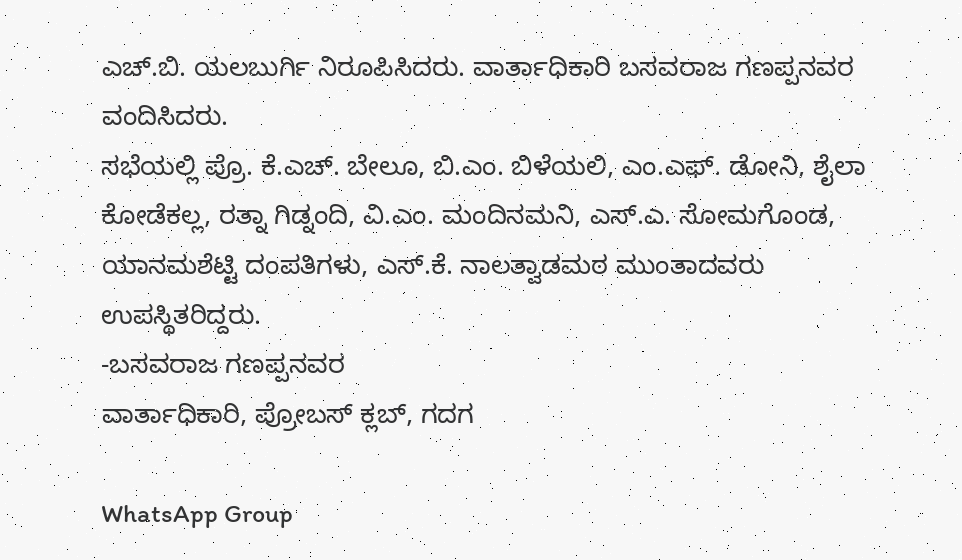ಎಚ್.ಬಿ. ಯಲಬುರ್ಗಿ ನಿರೂಪಿಸಿದರು. ವಾರ್ತಾಧಿಕಾರಿ ಬಸವರಾಜ ಗಣಪ್ಪನವರ ವಂದಿಸಿದರು.
ಸಭೆಯಲ್ಲಿ ಪ್ರೊ. ಕೆ.ಎಚ್. ಬೇಲೂ, ಬಿ.ಎಂ. ಬಿಳೆಯಲಿ, ಎಂ.ಎಫ್. ಡೋನಿ, ಶೈಲಾ ಕೋಡೆಕಲ್ಲ, ರತ್ನಾ ಗಿಡ್ನಂದಿ, ವಿ.ಎಂ. ಮಂದಿನಮನಿ, ಎಸ್.ಎ. ಸೋಮಗೊಂಡ, ಯಾನಮಶೆಟ್ಟಿ ದಂಪತಿಗಳು, ಎಸ್.ಕೆ. ನಾಲತ್ವಾಡಮಠ ಮುಂತಾದವರು ಉಪಸ್ಥಿತರಿದ್ದರು.
-ಬಸವರಾಜ ಗಣಪ್ಪನವರ
ವಾರ್ತಾಧಿಕಾರಿ, ಪ್ರೋಬಸ್ ಕ್ಲಬ್, ಗದಗ

WhatsApp Group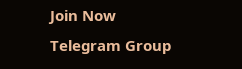Join Now
Telegram Group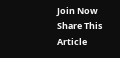Join Now
Share This Article